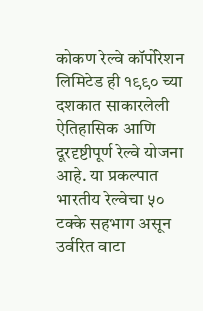कोकण रेल्वे कॉर्पोरेशन लिमिटेड ही १९९० च्या दशकात साकारलेली ऐतिहासिक आणि दूरदृष्टीपूर्ण रेल्वे योजना आहे. या प्रकल्पात भारतीय रेल्वेचा ५० टक्के सहभाग असून उर्वरित वाटा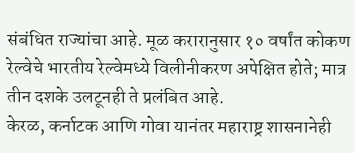संबंधित राज्यांचा आहे. मूळ करारानुसार १० वर्षांत कोकण रेल्वेचे भारतीय रेल्वेमध्ये विलीनीकरण अपेक्षित होते; मात्र तीन दशके उलटूनही ते प्रलंबित आहे.
केरळ, कर्नाटक आणि गोवा यानंतर महाराष्ट्र शासनानेही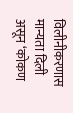विलीनीकरणास मान्यता दिली असून ‘कोकण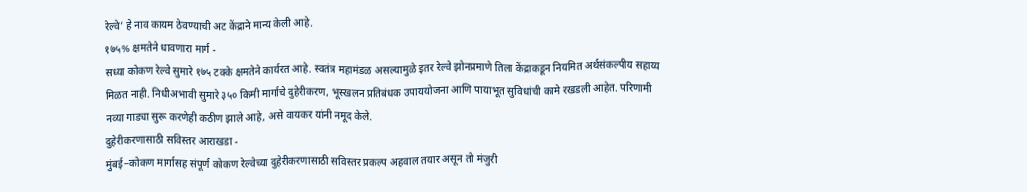रेल्वे’ हे नाव कायम ठेवण्याची अट केंद्राने मान्य केली आहे.
१७५% क्षमतेने धावणारा मार्ग -
सध्या कोकण रेल्वे सुमारे १७५ टक्के क्षमतेने कार्यरत आहे. स्वतंत्र महामंडळ असल्यामुळे इतर रेल्वे झोनप्रमाणे तिला केंद्राकडून नियमित अर्थसंकल्पीय सहाय्य मिळत नाही. निधीअभावी सुमारे ३५० किमी मार्गाचे दुहेरीकरण, भूस्खलन प्रतिबंधक उपाययोजना आणि पायाभूत सुविधांची कामे रखडली आहेत. परिणामी नव्या गाड्या सुरू करणेही कठीण झाले आहे, असे वायकर यांनी नमूद केले.
दुहेरीकरणासाठी सविस्तर आराखडा -
मुंबई–कोकण मार्गासह संपूर्ण कोकण रेल्वेच्या दुहेरीकरणासाठी सविस्तर प्रकल्प अहवाल तयार असून तो मंजुरी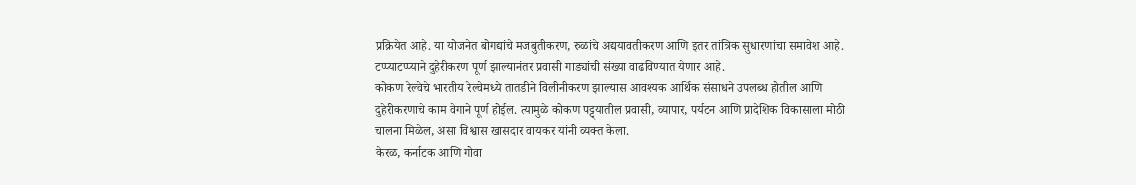प्रक्रियेत आहे. या योजनेत बोगद्यांचे मजबुतीकरण, रुळांचे अद्ययावतीकरण आणि इतर तांत्रिक सुधारणांचा समावेश आहे. टप्प्याटप्प्याने दुहेरीकरण पूर्ण झाल्यानंतर प्रवासी गाड्यांची संख्या वाढविण्यात येणार आहे.
कोकण रेल्वेचे भारतीय रेल्वेमध्ये तातडीने विलीनीकरण झाल्यास आवश्यक आर्थिक संसाधने उपलब्ध होतील आणि दुहेरीकरणाचे काम वेगाने पूर्ण होईल. त्यामुळे कोकण पट्ट्यातील प्रवासी, व्यापार, पर्यटन आणि प्रादेशिक विकासाला मोठी चालना मिळेल, असा विश्वास खासदार वायकर यांनी व्यक्त केला.
केरळ, कर्नाटक आणि गोवा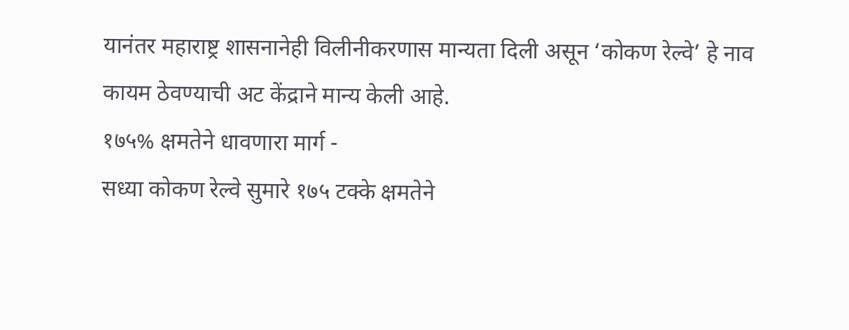यानंतर महाराष्ट्र शासनानेही विलीनीकरणास मान्यता दिली असून ‘कोकण रेल्वे’ हे नाव कायम ठेवण्याची अट केंद्राने मान्य केली आहे.
१७५% क्षमतेने धावणारा मार्ग -
सध्या कोकण रेल्वे सुमारे १७५ टक्के क्षमतेने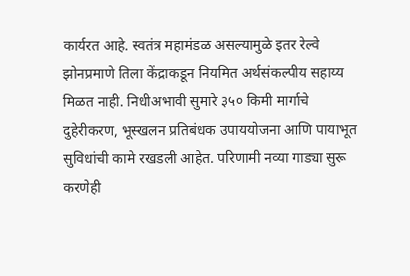कार्यरत आहे. स्वतंत्र महामंडळ असल्यामुळे इतर रेल्वे झोनप्रमाणे तिला केंद्राकडून नियमित अर्थसंकल्पीय सहाय्य मिळत नाही. निधीअभावी सुमारे ३५० किमी मार्गाचे दुहेरीकरण, भूस्खलन प्रतिबंधक उपाययोजना आणि पायाभूत सुविधांची कामे रखडली आहेत. परिणामी नव्या गाड्या सुरू करणेही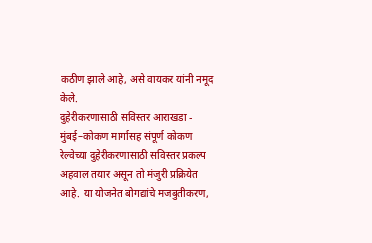कठीण झाले आहे, असे वायकर यांनी नमूद केले.
दुहेरीकरणासाठी सविस्तर आराखडा -
मुंबई–कोकण मार्गासह संपूर्ण कोकण रेल्वेच्या दुहेरीकरणासाठी सविस्तर प्रकल्प अहवाल तयार असून तो मंजुरी प्रक्रियेत आहे. या योजनेत बोगद्यांचे मजबुतीकरण,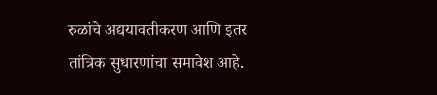रुळांचे अद्ययावतीकरण आणि इतर तांत्रिक सुधारणांचा समावेश आहे.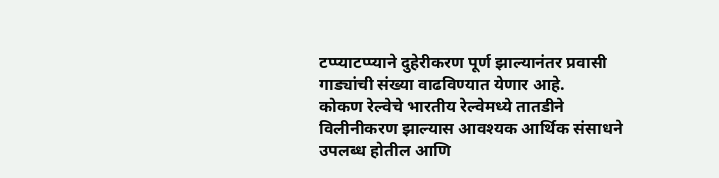टप्प्याटप्प्याने दुहेरीकरण पूर्ण झाल्यानंतर प्रवासी गाड्यांची संख्या वाढविण्यात येणार आहे.
कोकण रेल्वेचे भारतीय रेल्वेमध्ये तातडीने विलीनीकरण झाल्यास आवश्यक आर्थिक संसाधने उपलब्ध होतील आणि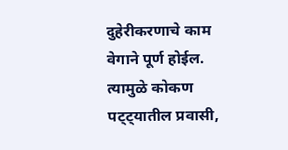दुहेरीकरणाचे काम वेगाने पूर्ण होईल. त्यामुळे कोकण पट्ट्यातील प्रवासी,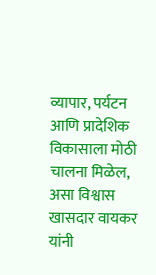व्यापार, पर्यटन आणि प्रादेशिक विकासाला मोठी चालना मिळेल, असा विश्वास खासदार वायकर यांनी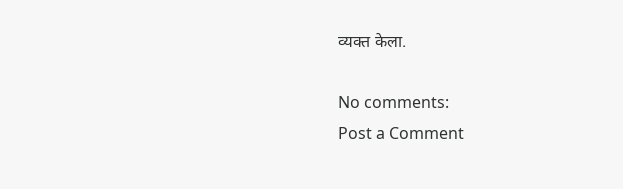व्यक्त केला.

No comments:
Post a Comment